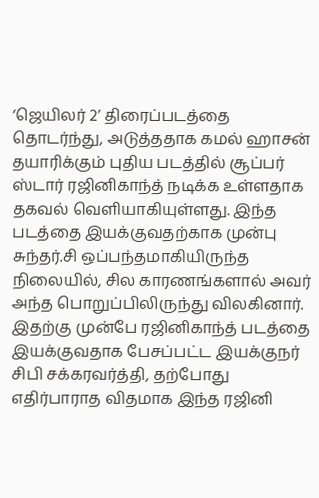‘ஜெயிலர் 2’ திரைப்படத்தை தொடர்ந்து, அடுத்ததாக கமல் ஹாசன் தயாரிக்கும் புதிய படத்தில் சூப்பர் ஸ்டார் ரஜினிகாந்த் நடிக்க உள்ளதாக தகவல் வெளியாகியுள்ளது. இந்த படத்தை இயக்குவதற்காக முன்பு சுந்தர்.சி ஒப்பந்தமாகியிருந்த நிலையில், சில காரணங்களால் அவர் அந்த பொறுப்பிலிருந்து விலகினார். இதற்கு முன்பே ரஜினிகாந்த் படத்தை இயக்குவதாக பேசப்பட்ட இயக்குநர் சிபி சக்கரவர்த்தி, தற்போது எதிர்பாராத விதமாக இந்த ரஜினி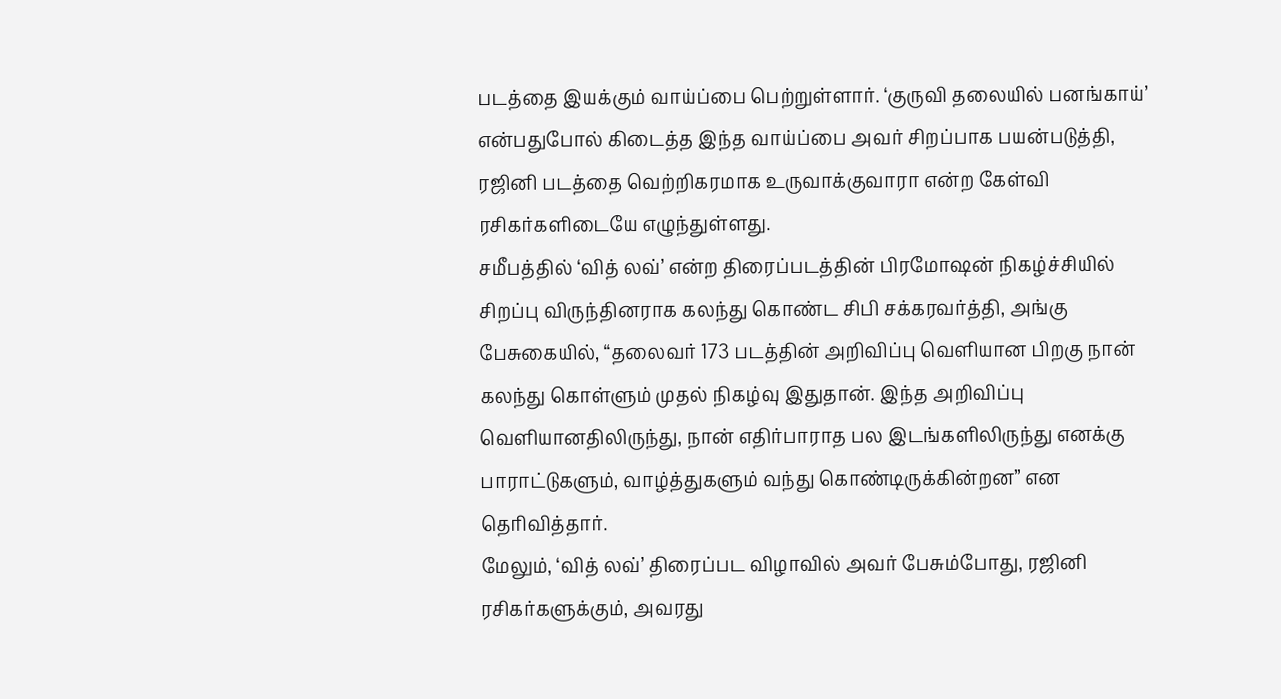படத்தை இயக்கும் வாய்ப்பை பெற்றுள்ளார். ‘குருவி தலையில் பனங்காய்’ என்பதுபோல் கிடைத்த இந்த வாய்ப்பை அவர் சிறப்பாக பயன்படுத்தி, ரஜினி படத்தை வெற்றிகரமாக உருவாக்குவாரா என்ற கேள்வி ரசிகர்களிடையே எழுந்துள்ளது.
சமீபத்தில் ‘வித் லவ்’ என்ற திரைப்படத்தின் பிரமோஷன் நிகழ்ச்சியில் சிறப்பு விருந்தினராக கலந்து கொண்ட சிபி சக்கரவர்த்தி, அங்கு பேசுகையில், “தலைவர் 173 படத்தின் அறிவிப்பு வெளியான பிறகு நான் கலந்து கொள்ளும் முதல் நிகழ்வு இதுதான். இந்த அறிவிப்பு வெளியானதிலிருந்து, நான் எதிர்பாராத பல இடங்களிலிருந்து எனக்கு பாராட்டுகளும், வாழ்த்துகளும் வந்து கொண்டிருக்கின்றன” என தெரிவித்தார்.
மேலும், ‘வித் லவ்’ திரைப்பட விழாவில் அவர் பேசும்போது, ரஜினி ரசிகர்களுக்கும், அவரது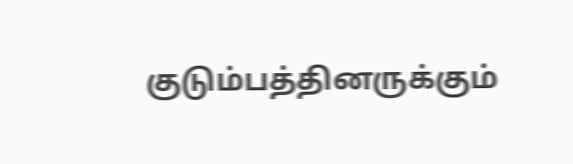குடும்பத்தினருக்கும்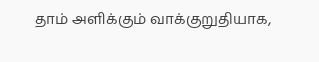தாம் அளிக்கும் வாக்குறுதியாக,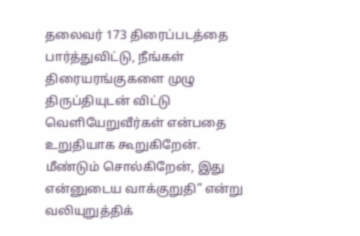தலைவர் 173 திரைப்படத்தை பார்த்துவிட்டு, நீங்கள் திரையரங்குகளை முழு திருப்தியுடன் விட்டு வெளியேறுவீர்கள் என்பதை உறுதியாக கூறுகிறேன். மீண்டும் சொல்கிறேன், இது என்னுடைய வாக்குறுதி” என்று வலியுறுத்திக்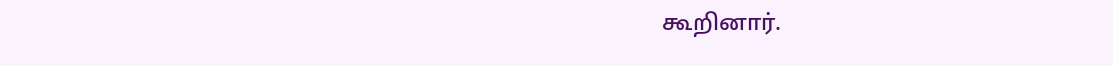கூறினார்.